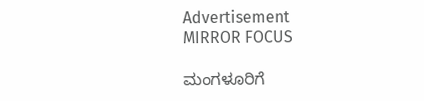Advertisement
MIRROR FOCUS

ಮಂಗಳೂರಿಗೆ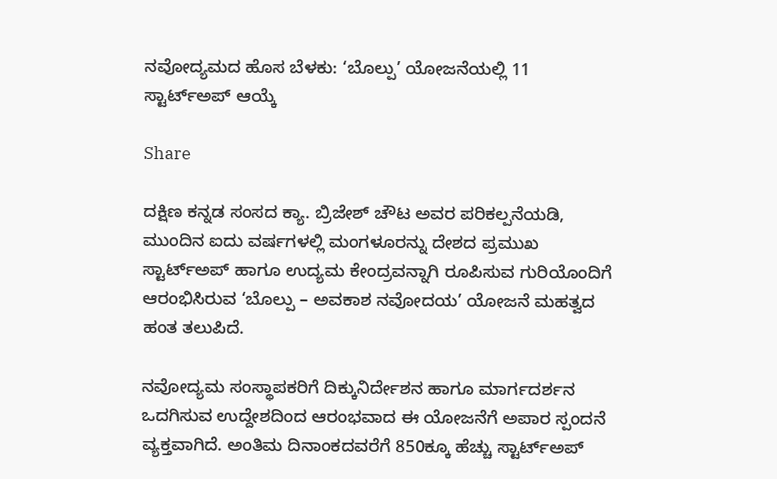ನವೋದ್ಯಮದ ಹೊಸ ಬೆಳಕು: ‘ಬೊಲ್ಪು’ ಯೋಜನೆಯಲ್ಲಿ 11 ಸ್ಟಾರ್ಟ್‌ಅಪ್ ಆಯ್ಕೆ

Share

ದಕ್ಷಿಣ ಕನ್ನಡ ಸಂಸದ ಕ್ಯಾ. ಬ್ರಿಜೇಶ್ ಚೌಟ ಅವರ ಪರಿಕಲ್ಪನೆಯಡಿ, ಮುಂದಿನ ಐದು ವರ್ಷಗಳಲ್ಲಿ ಮಂಗಳೂರನ್ನು ದೇಶದ ಪ್ರಮುಖ ಸ್ಟಾರ್ಟ್‌ಅಪ್ ಹಾಗೂ ಉದ್ಯಮ ಕೇಂದ್ರವನ್ನಾಗಿ ರೂಪಿಸುವ ಗುರಿಯೊಂದಿಗೆ ಆರಂಭಿಸಿರುವ ‘ಬೊಲ್ಪು – ಅವಕಾಶ ನವೋದಯ’ ಯೋಜನೆ ಮಹತ್ವದ ಹಂತ ತಲುಪಿದೆ.

ನವೋದ್ಯಮ ಸಂಸ್ಥಾಪಕರಿಗೆ ದಿಕ್ಕುನಿರ್ದೇಶನ ಹಾಗೂ ಮಾರ್ಗದರ್ಶನ ಒದಗಿಸುವ ಉದ್ದೇಶದಿಂದ ಆರಂಭವಾದ ಈ ಯೋಜನೆಗೆ ಅಪಾರ ಸ್ಪಂದನೆ ವ್ಯಕ್ತವಾಗಿದೆ. ಅಂತಿಮ ದಿನಾಂಕದವರೆಗೆ 850ಕ್ಕೂ ಹೆಚ್ಚು ಸ್ಟಾರ್ಟ್‌ಅಪ್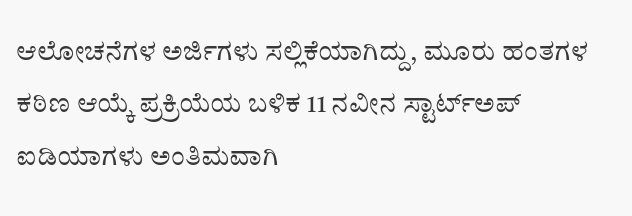ಆಲೋಚನೆಗಳ ಅರ್ಜಿಗಳು ಸಲ್ಲಿಕೆಯಾಗಿದ್ದು, ಮೂರು ಹಂತಗಳ ಕಠಿಣ ಆಯ್ಕೆ ಪ್ರಕ್ರಿಯೆಯ ಬಳಿಕ 11 ನವೀನ ಸ್ಟಾರ್ಟ್‌ಅಪ್ ಐಡಿಯಾಗಳು ಅಂತಿಮವಾಗಿ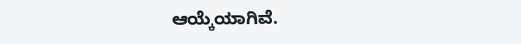ಆಯ್ಕೆಯಾಗಿವೆ.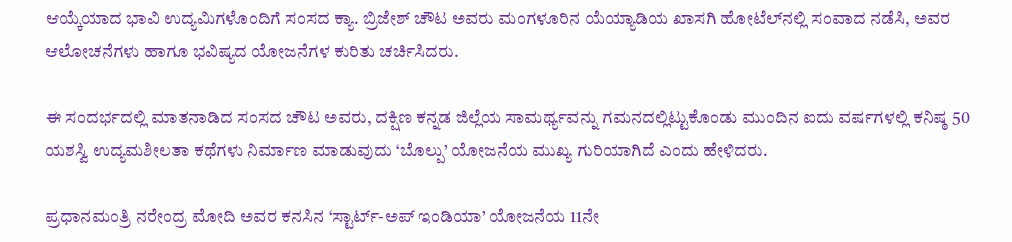ಆಯ್ಕೆಯಾದ ಭಾವಿ ಉದ್ಯಮಿಗಳೊಂದಿಗೆ ಸಂಸದ ಕ್ಯಾ. ಬ್ರಿಜೇಶ್ ಚೌಟ ಅವರು ಮಂಗಳೂರಿನ ಯೆಯ್ಯಾಡಿಯ ಖಾಸಗಿ ಹೋಟೆಲ್‌ನಲ್ಲಿ ಸಂವಾದ ನಡೆಸಿ, ಅವರ ಆಲೋಚನೆಗಳು ಹಾಗೂ ಭವಿಷ್ಯದ ಯೋಜನೆಗಳ ಕುರಿತು ಚರ್ಚಿಸಿದರು.

ಈ ಸಂದರ್ಭದಲ್ಲಿ ಮಾತನಾಡಿದ ಸಂಸದ ಚೌಟ ಅವರು, ದಕ್ಷಿಣ ಕನ್ನಡ ಜಿಲ್ಲೆಯ ಸಾಮರ್ಥ್ಯವನ್ನು ಗಮನದಲ್ಲಿಟ್ಟುಕೊಂಡು ಮುಂದಿನ ಐದು ವರ್ಷಗಳಲ್ಲಿ ಕನಿಷ್ಠ 50 ಯಶಸ್ವಿ ಉದ್ಯಮಶೀಲತಾ ಕಥೆಗಳು ನಿರ್ಮಾಣ ಮಾಡುವುದು ‘ಬೊಲ್ಪು’ ಯೋಜನೆಯ ಮುಖ್ಯ ಗುರಿಯಾಗಿದೆ ಎಂದು ಹೇಳಿದರು.

ಪ್ರಧಾನಮಂತ್ರಿ ನರೇಂದ್ರ ಮೋದಿ ಅವರ ಕನಸಿನ ‘ಸ್ಟಾರ್ಟ್-ಅಪ್ ಇಂಡಿಯಾ’ ಯೋಜನೆಯ 11ನೇ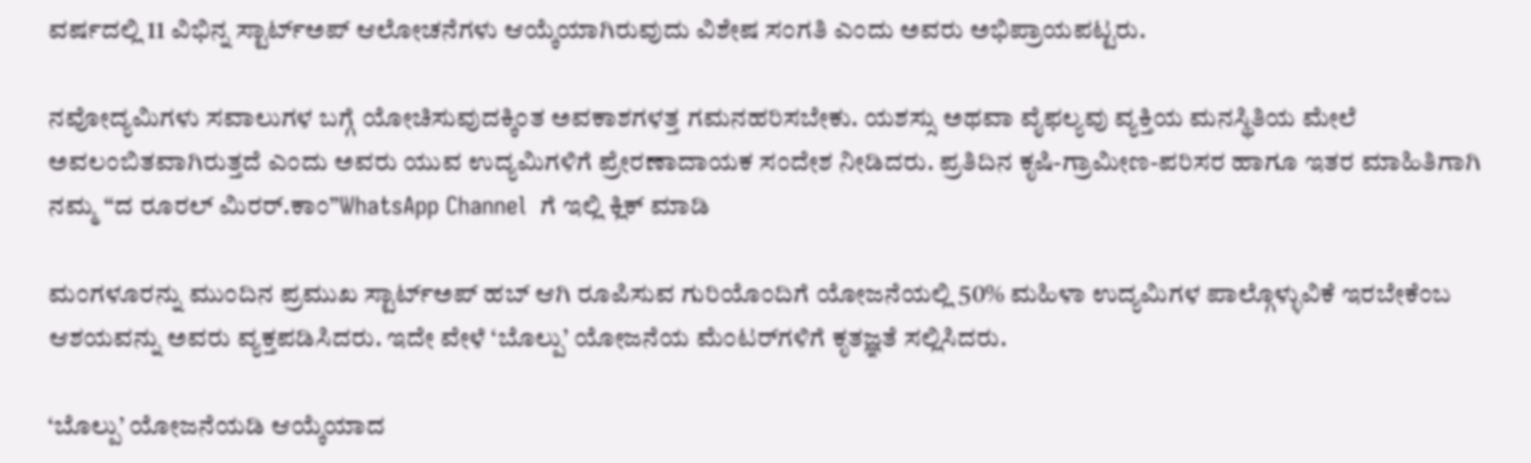ವರ್ಷದಲ್ಲಿ 11 ವಿಭಿನ್ನ ಸ್ಟಾರ್ಟ್‌ಅಪ್ ಆಲೋಚನೆಗಳು ಆಯ್ಕೆಯಾಗಿರುವುದು ವಿಶೇಷ ಸಂಗತಿ ಎಂದು ಅವರು ಅಭಿಪ್ರಾಯಪಟ್ಟರು.

ನವೋದ್ಯಮಿಗಳು ಸವಾಲುಗಳ ಬಗ್ಗೆ ಯೋಚಿಸುವುದಕ್ಕಿಂತ ಅವಕಾಶಗಳತ್ತ ಗಮನಹರಿಸಬೇಕು. ಯಶಸ್ಸು ಅಥವಾ ವೈಫಲ್ಯವು ವ್ಯಕ್ತಿಯ ಮನಸ್ಥಿತಿಯ ಮೇಲೆ ಅವಲಂಬಿತವಾಗಿರುತ್ತದೆ ಎಂದು ಅವರು ಯುವ ಉದ್ಯಮಿಗಳಿಗೆ ಪ್ರೇರಣಾದಾಯಕ ಸಂದೇಶ ನೀಡಿದರು. ಪ್ರತಿದಿನ ಕೃಷಿ-ಗ್ರಾಮೀಣ-ಪರಿಸರ ಹಾಗೂ ಇತರ ಮಾಹಿತಿಗಾಗಿ  ನಮ್ಮ “ದ ರೂರಲ್‌ ಮಿರರ್.ಕಾಂ”WhatsApp Channel  ಗೆ ಇಲ್ಲಿ ಕ್ಲಿಕ್‌ ಮಾಡಿ

ಮಂಗಳೂರನ್ನು ಮುಂದಿನ ಪ್ರಮುಖ ಸ್ಟಾರ್ಟ್‌ಅಪ್ ಹಬ್ ಆಗಿ ರೂಪಿಸುವ ಗುರಿಯೊಂದಿಗೆ ಯೋಜನೆಯಲ್ಲಿ 50% ಮಹಿಳಾ ಉದ್ಯಮಿಗಳ ಪಾಲ್ಗೊಳ್ಳುವಿಕೆ ಇರಬೇಕೆಂಬ ಆಶಯವನ್ನು ಅವರು ವ್ಯಕ್ತಪಡಿಸಿದರು. ಇದೇ ವೇಳೆ ‘ಬೊಲ್ಪು’ ಯೋಜನೆಯ ಮೆಂಟರ್‌ಗಳಿಗೆ ಕೃತಜ್ಞತೆ ಸಲ್ಲಿಸಿದರು.

‘ಬೊಲ್ಪು’ ಯೋಜನೆಯಡಿ ಆಯ್ಕೆಯಾದ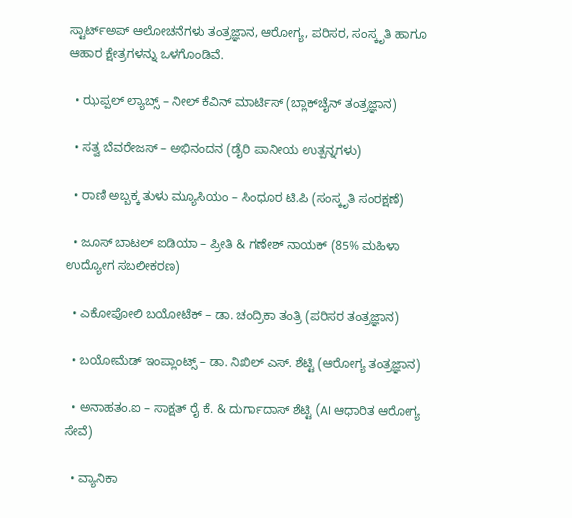ಸ್ಟಾರ್ಟ್‌ಅಪ್ ಆಲೋಚನೆಗಳು ತಂತ್ರಜ್ಞಾನ, ಆರೋಗ್ಯ, ಪರಿಸರ, ಸಂಸ್ಕೃತಿ ಹಾಗೂ ಆಹಾರ ಕ್ಷೇತ್ರಗಳನ್ನು ಒಳಗೊಂಡಿವೆ.

  • ಝಪ್ಪಲ್ ಲ್ಯಾಬ್ಸ್ – ನೀಲ್ ಕೆವಿನ್ ಮಾರ್ಟಿಸ್ (ಬ್ಲಾಕ್‌ಚೈನ್ ತಂತ್ರಜ್ಞಾನ)

  • ಸತ್ವ ಬೆವರೇಜಸ್ – ಅಭಿನಂದನ (ಡೈರಿ ಪಾನೀಯ ಉತ್ಪನ್ನಗಳು)

  • ರಾಣಿ ಅಬ್ಬಕ್ಕ ತುಳು ಮ್ಯೂಸಿಯಂ – ಸಿಂಧೂರ ಟಿ.ಪಿ (ಸಂಸ್ಕೃತಿ ಸಂರಕ್ಷಣೆ)

  • ಜೂಸ್ ಬಾಟಲ್ ಐಡಿಯಾ – ಪ್ರೀತಿ & ಗಣೇಶ್ ನಾಯಕ್ (85% ಮಹಿಳಾ ಉದ್ಯೋಗ ಸಬಲೀಕರಣ)

  • ಎಕೋಪೋಲಿ ಬಯೋಟೆಕ್ – ಡಾ. ಚಂದ್ರಿಕಾ ತಂತ್ರಿ (ಪರಿಸರ ತಂತ್ರಜ್ಞಾನ)

  • ಬಯೋಮೆಡ್ ಇಂಪ್ಲಾಂಟ್ಸ್ – ಡಾ. ನಿಖಿಲ್ ಎಸ್. ಶೆಟ್ಟಿ (ಆರೋಗ್ಯ ತಂತ್ರಜ್ಞಾನ)

  • ಅನಾಹತಂ.ಐ – ಸಾಕ್ಷತ್ ರೈ ಕೆ. & ದುರ್ಗಾದಾಸ್ ಶೆಟ್ಟಿ (AI ಆಧಾರಿತ ಆರೋಗ್ಯ ಸೇವೆ)

  • ವ್ಯಾನಿಕಾ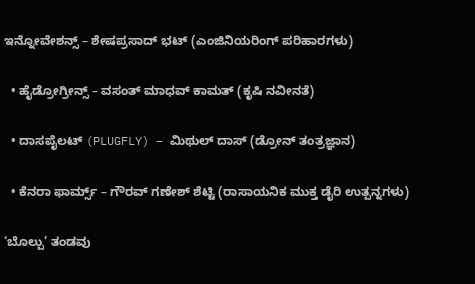ಇನ್ನೋವೇಶನ್ಸ್ – ಶೇಷಪ್ರಸಾದ್ ಭಟ್ (ಎಂಜಿನಿಯರಿಂಗ್ ಪರಿಹಾರಗಳು)

  • ಹೈಡ್ರೋಗ್ರೀನ್ಸ್ – ವಸಂತ್ ಮಾಧವ್ ಕಾಮತ್ (ಕೃಷಿ ನವೀನತೆ)

  • ದಾಸಪೈಲಟ್ (PLUGFLY) – ಮಿಥುಲ್ ದಾಸ್ (ಡ್ರೋನ್ ತಂತ್ರಜ್ಞಾನ)

  • ಕೆನರಾ ಫಾರ್ಮ್ಸ್ – ಗೌರವ್ ಗಣೇಶ್ ಶೆಟ್ಟಿ (ರಾಸಾಯನಿಕ ಮುಕ್ತ ಡೈರಿ ಉತ್ಪನ್ನಗಳು)

‘ಬೊಲ್ಪು’ ತಂಡವು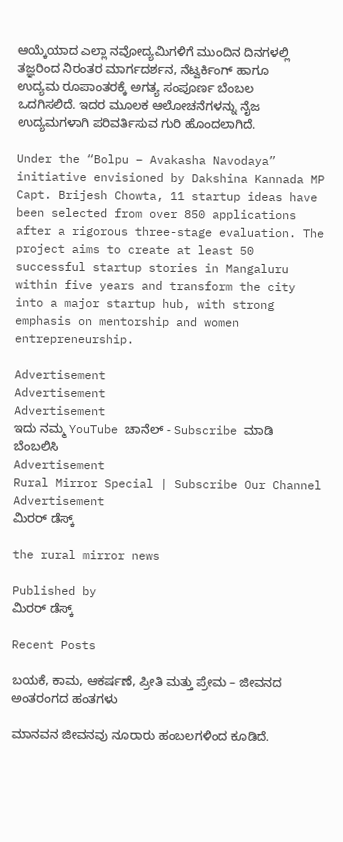ಆಯ್ಕೆಯಾದ ಎಲ್ಲಾ ನವೋದ್ಯಮಿಗಳಿಗೆ ಮುಂದಿನ ದಿನಗಳಲ್ಲಿ ತಜ್ಞರಿಂದ ನಿರಂತರ ಮಾರ್ಗದರ್ಶನ, ನೆಟ್ವರ್ಕಿಂಗ್ ಹಾಗೂ ಉದ್ಯಮ ರೂಪಾಂತರಕ್ಕೆ ಅಗತ್ಯ ಸಂಪೂರ್ಣ ಬೆಂಬಲ ಒದಗಿಸಲಿದೆ. ಇದರ ಮೂಲಕ ಆಲೋಚನೆಗಳನ್ನು ನೈಜ ಉದ್ಯಮಗಳಾಗಿ ಪರಿವರ್ತಿಸುವ ಗುರಿ ಹೊಂದಲಾಗಿದೆ.

Under the “Bolpu – Avakasha Navodaya” initiative envisioned by Dakshina Kannada MP Capt. Brijesh Chowta, 11 startup ideas have been selected from over 850 applications after a rigorous three-stage evaluation. The project aims to create at least 50 successful startup stories in Mangaluru within five years and transform the city into a major startup hub, with strong emphasis on mentorship and women entrepreneurship.

Advertisement
Advertisement
Advertisement
ಇದು ನಮ್ಮ YouTube ಚಾನೆಲ್ - Subscribe ಮಾಡಿ ಬೆಂಬಲಿಸಿ
Advertisement
Rural Mirror Special | Subscribe Our Channel
Advertisement
ಮಿರರ್‌ ಡೆಸ್ಕ್

the rural mirror news

Published by
ಮಿರರ್‌ ಡೆಸ್ಕ್

Recent Posts

ಬಯಕೆ, ಕಾಮ, ಆಕರ್ಷಣೆ, ಪ್ರೀತಿ ಮತ್ತು ಪ್ರೇಮ – ಜೀವನದ ಅಂತರಂಗದ ಹಂತಗಳು

ಮಾನವನ ಜೀವನವು ನೂರಾರು ಹಂಬಲಗಳಿಂದ ಕೂಡಿದೆ.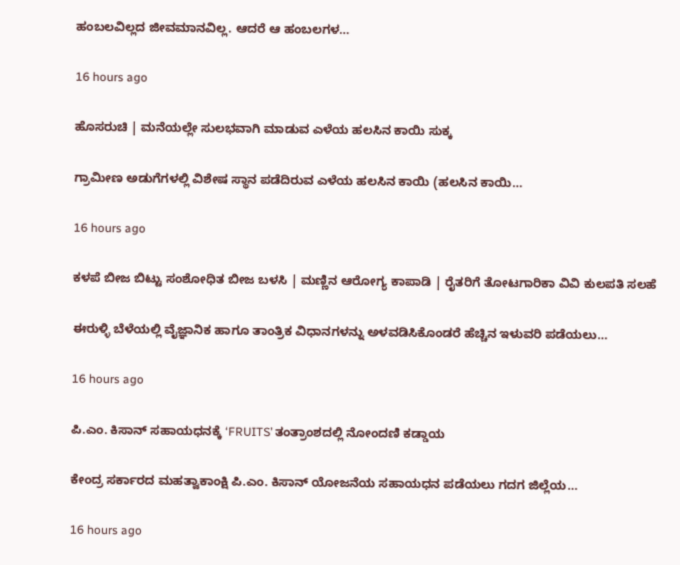ಹಂಬಲವಿಲ್ಲದ ಜೀವಮಾನವಿಲ್ಲ. ಆದರೆ ಆ ಹಂಬಲಗಳ…

16 hours ago

ಹೊಸರುಚಿ | ಮನೆಯಲ್ಲೇ ಸುಲಭವಾಗಿ ಮಾಡುವ ಎಳೆಯ ಹಲಸಿನ ಕಾಯಿ ಸುಕ್ಕ

ಗ್ರಾಮೀಣ ಅಡುಗೆಗಳಲ್ಲಿ ವಿಶೇಷ ಸ್ಥಾನ ಪಡೆದಿರುವ ಎಳೆಯ ಹಲಸಿನ ಕಾಯಿ (ಹಲಸಿನ ಕಾಯಿ…

16 hours ago

ಕಳಪೆ ಬೀಜ ಬಿಟ್ಟು ಸಂಶೋಧಿತ ಬೀಜ ಬಳಸಿ | ಮಣ್ಣಿನ ಆರೋಗ್ಯ ಕಾಪಾಡಿ | ರೈತರಿಗೆ ತೋಟಗಾರಿಕಾ ವಿವಿ ಕುಲಪತಿ ಸಲಹೆ

ಈರುಳ್ಳಿ ಬೆಳೆಯಲ್ಲಿ ವೈಜ್ಞಾನಿಕ ಹಾಗೂ ತಾಂತ್ರಿಕ ವಿಧಾನಗಳನ್ನು ಅಳವಡಿಸಿಕೊಂಡರೆ ಹೆಚ್ಚಿನ ಇಳುವರಿ ಪಡೆಯಲು…

16 hours ago

ಪಿ.ಎಂ. ಕಿಸಾನ್ ಸಹಾಯಧನಕ್ಕೆ ‘FRUITS’ ತಂತ್ರಾಂಶದಲ್ಲಿ ನೋಂದಣಿ ಕಡ್ಡಾಯ

ಕೇಂದ್ರ ಸರ್ಕಾರದ ಮಹತ್ವಾಕಾಂಕ್ಷಿ ಪಿ.ಎಂ. ಕಿಸಾನ್ ಯೋಜನೆಯ ಸಹಾಯಧನ ಪಡೆಯಲು ಗದಗ ಜಿಲ್ಲೆಯ…

16 hours ago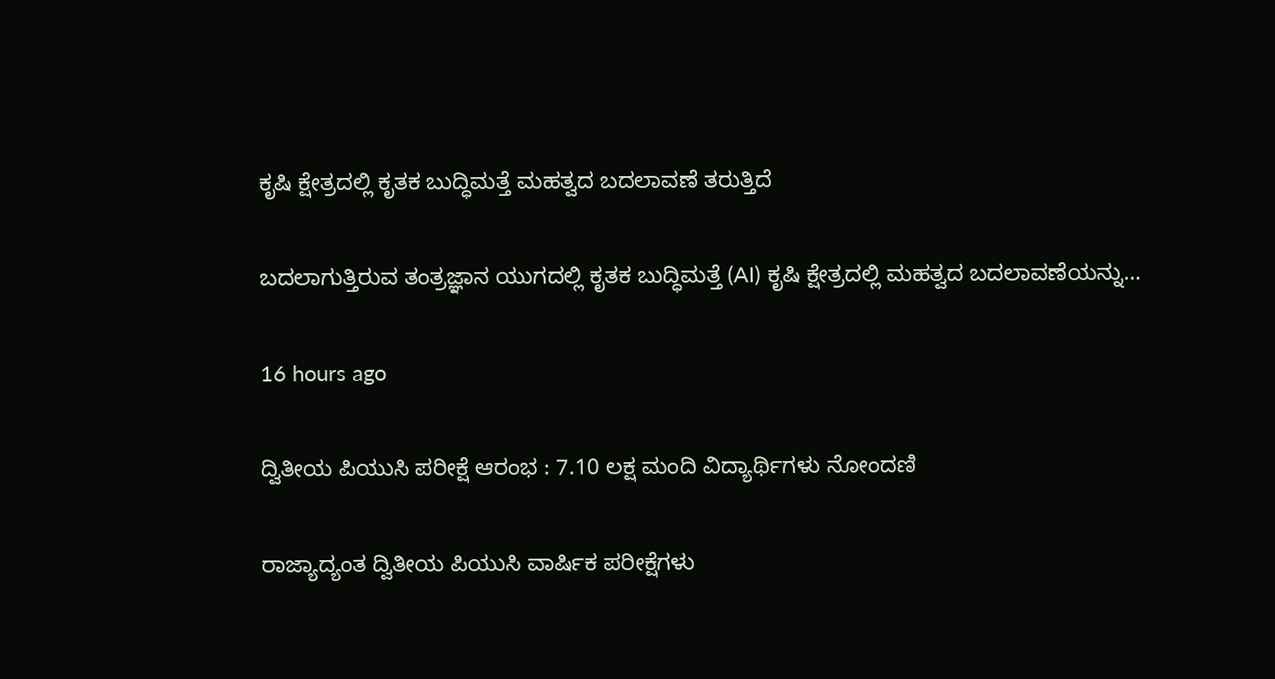ಕೃಷಿ ಕ್ಷೇತ್ರದಲ್ಲಿ ಕೃತಕ ಬುದ್ಧಿಮತ್ತೆ ಮಹತ್ವದ ಬದಲಾವಣೆ ತರುತ್ತಿದೆ

ಬದಲಾಗುತ್ತಿರುವ ತಂತ್ರಜ್ಞಾನ ಯುಗದಲ್ಲಿ ಕೃತಕ ಬುದ್ಧಿಮತ್ತೆ (AI) ಕೃಷಿ ಕ್ಷೇತ್ರದಲ್ಲಿ ಮಹತ್ವದ ಬದಲಾವಣೆಯನ್ನು…

16 hours ago

ದ್ವಿತೀಯ ಪಿಯುಸಿ ಪರೀಕ್ಷೆ ಆರಂಭ : 7.10 ಲಕ್ಷ ಮಂದಿ ವಿದ್ಯಾರ್ಥಿಗಳು ನೋಂದಣಿ

ರಾಜ್ಯಾದ್ಯಂತ ದ್ವಿತೀಯ ಪಿಯುಸಿ ವಾರ್ಷಿಕ ಪರೀಕ್ಷೆಗಳು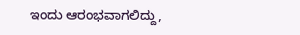ಇಂದು ಆರಂಭವಾಗಲಿದ್ದು,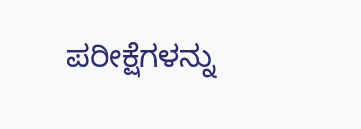ಪರೀಕ್ಷೆಗಳನ್ನು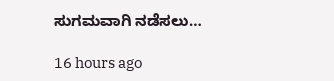ಸುಗಮವಾಗಿ ನಡೆಸಲು…

16 hours ago